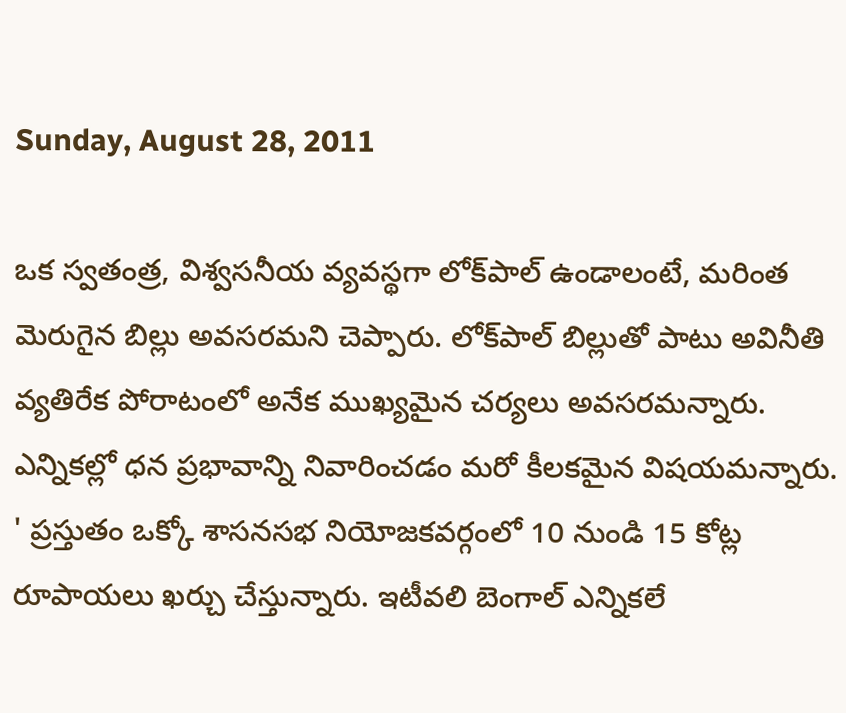Sunday, August 28, 2011

ఒక స్వతంత్ర, విశ్వసనీయ వ్యవస్థగా లోక్‌పాల్‌ ఉండాలంటే, మరింత మెరుగైన బిల్లు అవసరమని చెప్పారు. లోక్‌పాల్‌ బిల్లుతో పాటు అవినీతి వ్యతిరేక పోరాటంలో అనేక ముఖ్యమైన చర్యలు అవసరమన్నారు. ఎన్నికల్లో ధన ప్రభావాన్ని నివారించడం మరో కీలకమైన విషయమన్నారు. ' ప్రస్తుతం ఒక్కో శాసనసభ నియోజకవర్గంలో 10 నుండి 15 కోట్ల రూపాయలు ఖర్చు చేస్తున్నారు. ఇటీవలి బెంగాల్‌ ఎన్నికలే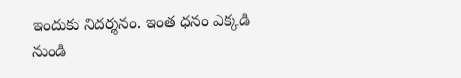ఇందుకు నిదర్శనం. ఇంత ధనం ఎక్కడి నుండి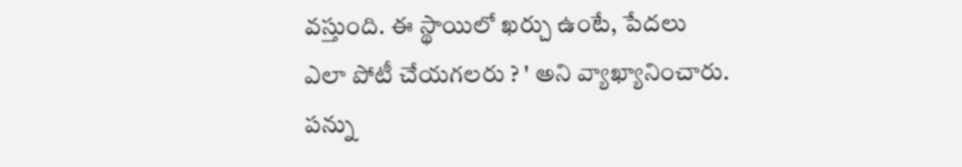వస్తుంది. ఈ స్థాయిలో ఖర్చు ఉంటే, పేదలు ఎలా పోటీ చేయగలరు ? ' అని వ్యాఖ్యానించారు. పన్ను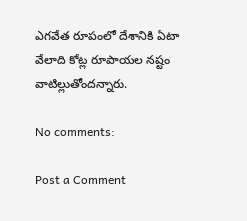ఎగవేత రూపంలో దేశానికి ఏటా వేలాది కోట్ల రూపాయల నష్టం వాటిల్లుతోందన్నారు.

No comments:

Post a Comment